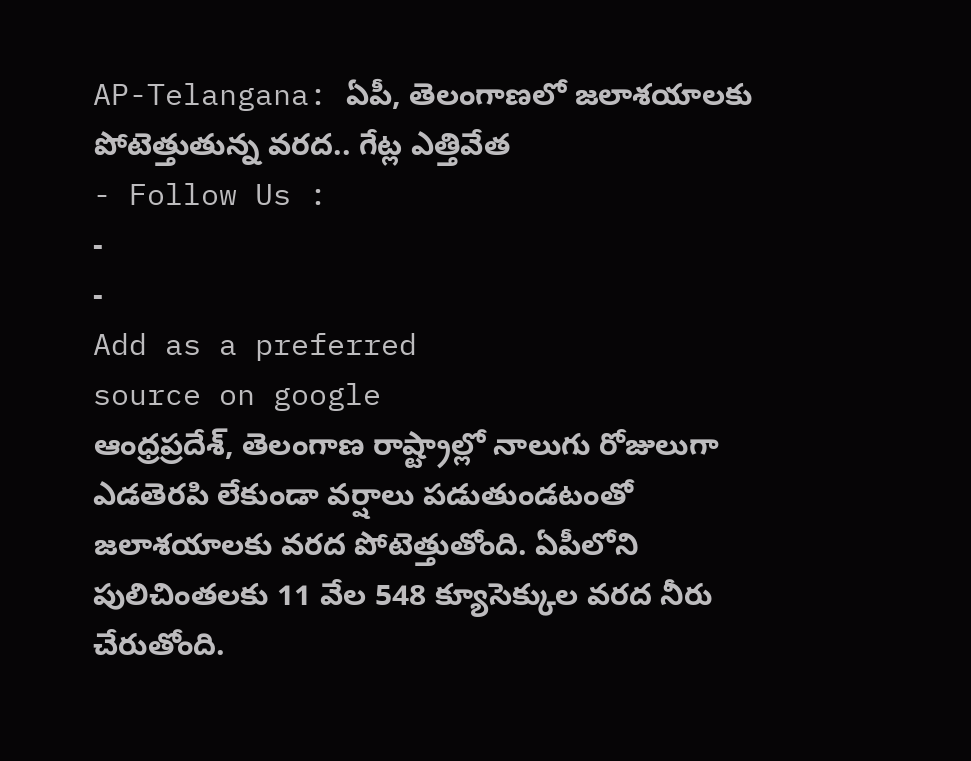AP-Telangana: ఏపీ, తెలంగాణలో జలాశయాలకు పోటెత్తుతున్న వరద.. గేట్ల ఎత్తివేత
- Follow Us :
-
-
Add as a preferred
source on google
ఆంధ్రప్రదేశ్, తెలంగాణ రాష్ట్రాల్లో నాలుగు రోజులుగా ఎడతెరపి లేకుండా వర్షాలు పడుతుండటంతో జలాశయాలకు వరద పోటెత్తుతోంది. ఏపీలోని పులిచింతలకు 11 వేల 548 క్యూసెక్కుల వరద నీరు చేరుతోంది.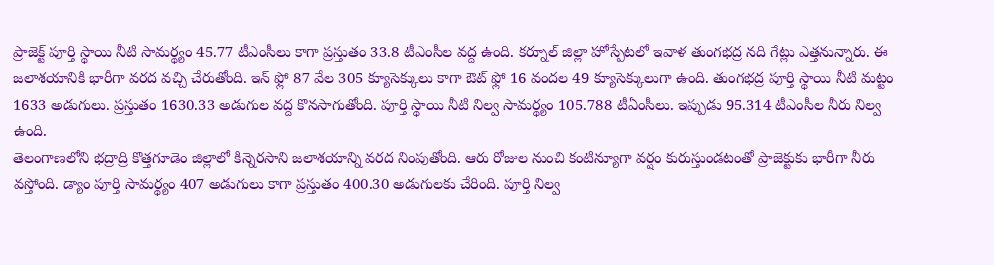ప్రాజెక్ట్ పూర్తి స్థాయి నీటి సామర్థ్యం 45.77 టీఎంసీలు కాగా ప్రస్తుతం 33.8 టీఎంసీల వద్ద ఉంది. కర్నూల్ జిల్లా హోస్పేటలో ఇవాళ తుంగభద్ర నది గేట్లు ఎత్తనున్నారు. ఈ జలాశయానికి భారీగా వరద వచ్చి చేరుతోంది. ఇన్ ఫ్లో 87 వేల 305 క్యూసెక్కులు కాగా ఔట్ ఫ్లో 16 వందల 49 క్యూసెక్కులుగా ఉంది. తుంగభద్ర పూర్తి స్థాయి నీటి మట్టం 1633 అడుగులు. ప్రస్తుతం 1630.33 అడుగుల వద్ద కొనసాగుతోంది. పూర్తి స్థాయి నీటి నిల్వ సామర్థ్యం 105.788 టీఏంసీలు. ఇప్పుడు 95.314 టీఎంసీల నీరు నిల్వ ఉంది.
తెలంగాణలోని భద్రాద్రి కొత్తగూడెం జిల్లాలో కిన్నెరసాని జలాశయాన్ని వరద నింపుతోంది. ఆరు రోజుల నుంచి కంటిన్యూగా వర్షం కురుస్తుండటంతో ప్రాజెక్టుకు భారీగా నీరు వస్తోంది. డ్యాం పూర్తి సామర్థ్యం 407 అడుగులు కాగా ప్రస్తుతం 400.30 అడుగులకు చేరింది. పూర్తి నిల్వ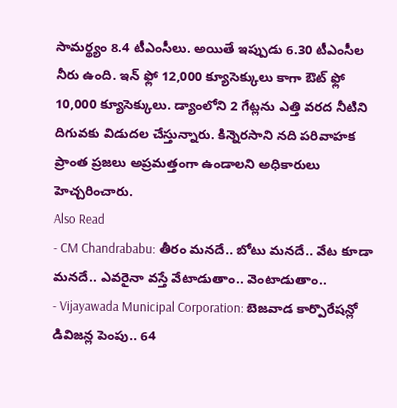సామర్థ్యం 8.4 టీఎంసీలు. అయితే ఇప్పుడు 6.30 టీఎంసీల నీరు ఉంది. ఇన్ ఫ్లో 12,000 క్యూసెక్కులు కాగా ఔట్ ఫ్లో 10,000 క్యూసెక్కులు. డ్యాంలోని 2 గేట్లను ఎత్తి వరద నీటిని దిగువకు విడుదల చేస్తున్నారు. కిన్నెరసాని నది పరివాహక ప్రాంత ప్రజలు అప్రమత్తంగా ఉండాలని అధికారులు హెచ్చరించారు.
Also Read
- CM Chandrababu: తీరం మనదే.. బోటు మనదే.. వేట కూడా మనదే.. ఎవరైనా వస్తే వేటాడుతాం.. వెంటాడుతాం..
- Vijayawada Municipal Corporation: బెజవాడ కార్పొరేషన్లో డివిజన్ల పెంపు.. 64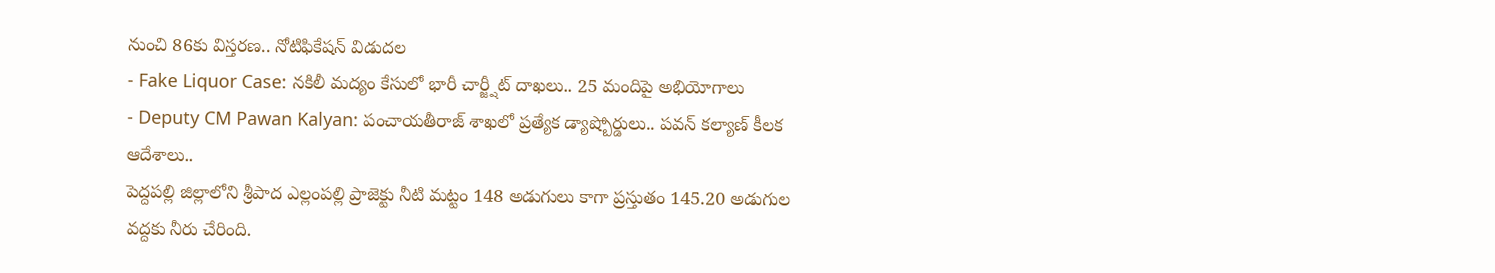నుంచి 86కు విస్తరణ.. నోటిఫికేషన్ విడుదల
- Fake Liquor Case: నకిలీ మద్యం కేసులో భారీ చార్జ్షీట్ దాఖలు.. 25 మందిపై అభియోగాలు
- Deputy CM Pawan Kalyan: పంచాయతీరాజ్ శాఖలో ప్రత్యేక డ్యాష్బోర్డులు.. పవన్ కల్యాణ్ కీలక ఆదేశాలు..
పెద్దపల్లి జిల్లాలోని శ్రీపాద ఎల్లంపల్లి ప్రాజెక్టు నీటి మట్టం 148 అడుగులు కాగా ప్రస్తుతం 145.20 అడుగుల వద్దకు నీరు చేరింది.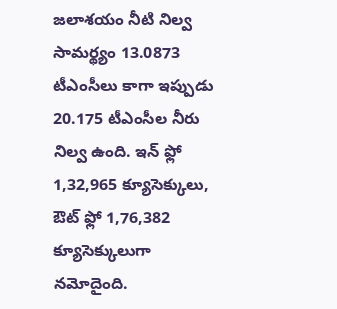జలాశయం నీటి నిల్వ సామర్థ్యం 13.0873 టీఎంసీలు కాగా ఇప్పుడు 20.175 టీఎంసీల నీరు నిల్వ ఉంది. ఇన్ ఫ్లో 1,32,965 క్యూసెక్కులు, ఔట్ ఫ్లో 1,76,382 క్యూసెక్కులుగా నమోదైంది.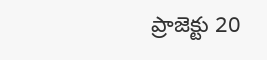ప్రాజెక్టు 20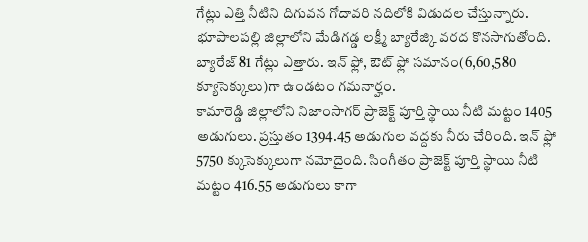గేట్లు ఎత్తి నీటిని దిగువన గోదావరి నదిలోకి విడుదల చేస్తున్నారు. భూపాలపల్లి జిల్లాలోని మేడిగడ్డ లక్ష్మీ బ్యారేజ్కి వరద కొనసాగుతోంది. బ్యారేజ్ 81 గేట్లు ఎత్తారు. ఇన్ ఫ్లో, ఔట్ ఫ్లో సమానం(6,60,580 క్యూసెక్కులు)గా ఉండటం గమనార్హం.
కామారెడ్డి జిల్లాలోని నిజాంసాగర్ ప్రాజెక్ట్ పూర్తి స్థాయి నీటి మట్టం 1405 అడుగులు. ప్రస్తుతం 1394.45 అడుగుల వద్దకు నీరు చేరింది. ఇన్ ఫ్లో 5750 క్కుసెక్కులుగా నమోదైంది. సింగీతం ప్రాజెక్ట్ పూర్తి స్థాయి నీటి మట్టం 416.55 అడుగులు కాగా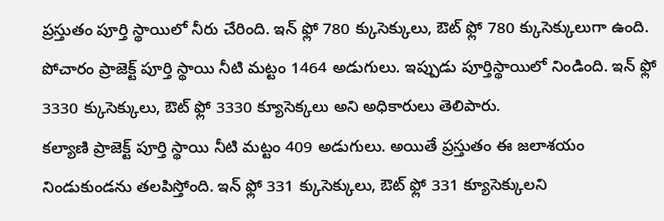ప్రస్తుతం పూర్తి స్థాయిలో నీరు చేరింది. ఇన్ ఫ్లో 780 క్కుసెక్కులు, ఔట్ ఫ్లో 780 క్కుసెక్కులుగా ఉంది. పోచారం ప్రాజెక్ట్ పూర్తి స్థాయి నీటి మట్టం 1464 అడుగులు. ఇప్పుడు పూర్తిస్థాయిలో నిండింది. ఇన్ ఫ్లో 3330 క్కుసెక్కులు, ఔట్ ఫ్లో 3330 క్యూసెక్కలు అని అధికారులు తెలిపారు.
కల్యాణి ప్రాజెక్ట్ పూర్తి స్థాయి నీటి మట్టం 409 అడుగులు. అయితే ప్రస్తుతం ఈ జలాశయం నిండుకుండను తలపిస్తోంది. ఇన్ ఫ్లో 331 క్కుసెక్కులు, ఔట్ ఫ్లో 331 క్యూసెక్కులని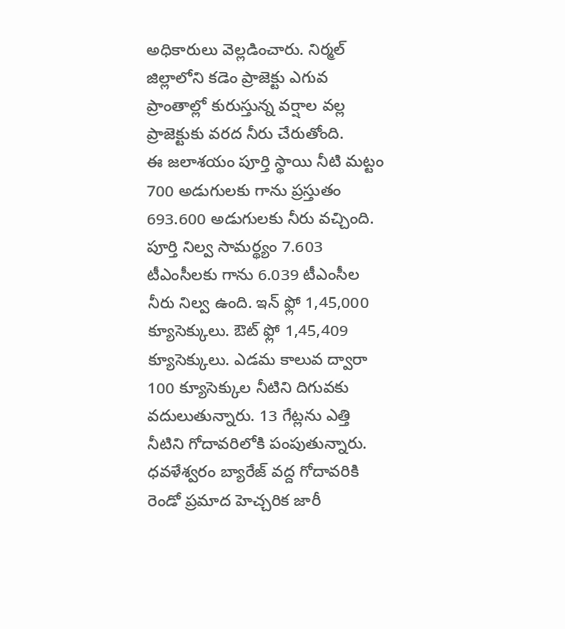అధికారులు వెల్లడించారు. నిర్మల్ జిల్లాలోని కడెం ప్రాజెక్టు ఎగువ ప్రాంతాల్లో కురుస్తున్న వర్షాల వల్ల ప్రాజెక్టుకు వరద నీరు చేరుతోంది.
ఈ జలాశయం పూర్తి స్థాయి నీటి మట్టం 700 అడుగులకు గాను ప్రస్తుతం 693.600 అడుగులకు నీరు వచ్చింది. పూర్తి నిల్వ సామర్థ్యం 7.603 టీఎంసీలకు గాను 6.039 టీఎంసీల నీరు నిల్వ ఉంది. ఇన్ ఫ్లో 1,45,000 క్యూసెక్కులు. ఔట్ ఫ్లో 1,45,409 క్యూసెక్కులు. ఎడమ కాలువ ద్వారా 100 క్యూసెక్కుల నీటిని దిగువకు వదులుతున్నారు. 13 గేట్లను ఎత్తి నీటిని గోదావరిలోకి పంపుతున్నారు.
ధవళేశ్వరం బ్యారేజ్ వద్ద గోదావరికి రెండో ప్రమాద హెచ్చరిక జారీ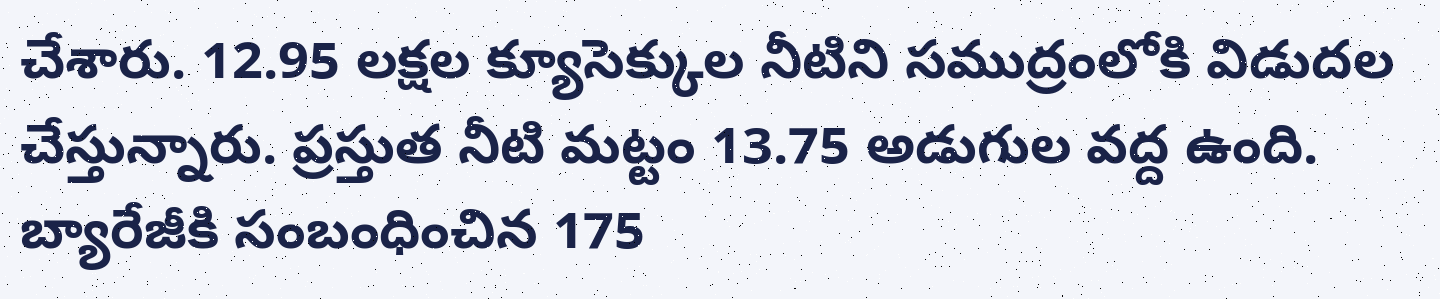చేశారు. 12.95 లక్షల క్యూసెక్కుల నీటిని సముద్రంలోకి విడుదల చేస్తున్నారు. ప్రస్తుత నీటి మట్టం 13.75 అడుగుల వద్ద ఉంది. బ్యారేజీకి సంబంధించిన 175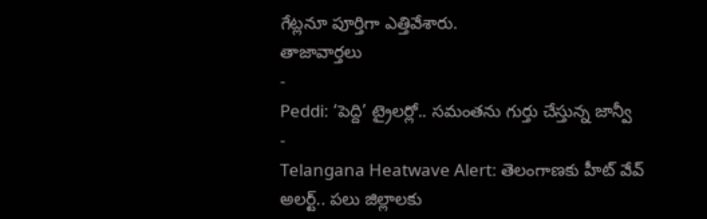గేట్లనూ పూర్తిగా ఎత్తివేశారు.
తాజావార్తలు
-
Peddi: ‘పెద్ది’ ట్రైలర్లో.. సమంతను గుర్తు చేస్తున్న జాన్వీ
-
Telangana Heatwave Alert: తెలంగాణకు హీట్ వేవ్ అలర్ట్.. పలు జిల్లాలకు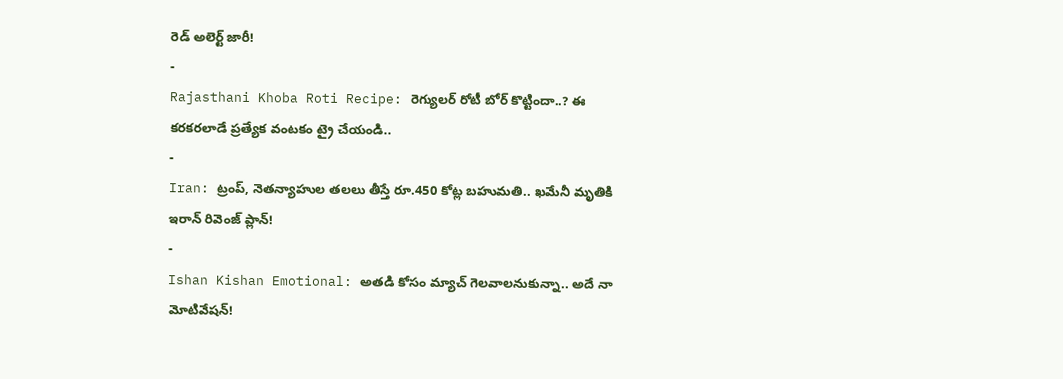రెడ్ అలెర్ట్ జారీ!
-
Rajasthani Khoba Roti Recipe: రెగ్యులర్ రోటీ బోర్ కొట్టిందా..? ఈ కరకరలాడే ప్రత్యేక వంటకం ట్రై చేయండి..
-
Iran: ట్రంప్, నెతన్యాహుల తలలు తీస్తే రూ.450 కోట్ల బహుమతి.. ఖమేనీ మృతికి ఇరాన్ రివెంజ్ ప్లాన్!
-
Ishan Kishan Emotional: అతడి కోసం మ్యాచ్ గెలవాలనుకున్నా.. అదే నా మోటివేషన్!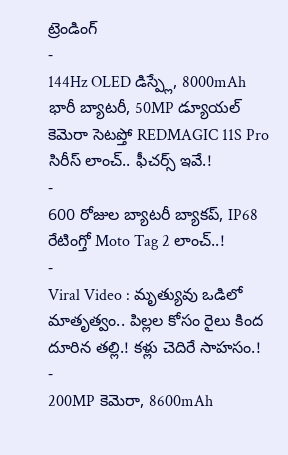ట్రెండింగ్
-
144Hz OLED డిస్ప్లే, 8000mAh భారీ బ్యాటరీ, 50MP డ్యూయల్ కెమెరా సెటప్తో REDMAGIC 11S Pro సిరీస్ లాంచ్.. ఫీచర్స్ ఇవే.!
-
600 రోజుల బ్యాటరీ బ్యాకప్, IP68 రేటింగ్తో Moto Tag 2 లాంచ్..!
-
Viral Video : మృత్యువు ఒడిలో మాతృత్వం.. పిల్లల కోసం రైలు కింద దూరిన తల్లి.! కళ్లు చెదిరే సాహసం.!
-
200MP కెమెరా, 8600mAh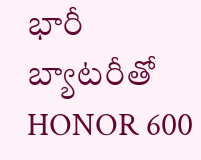భారీ బ్యాటరీతో HONOR 600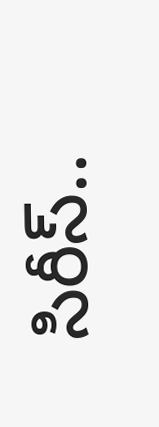సిరీస్..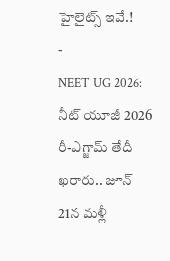హైలైట్స్ ఇవే.!
-
NEET UG 2026: నీట్ యూజీ 2026 రీ-ఎగ్జామ్ తేదీ ఖరారు.. జూన్ 21న మళ్లీ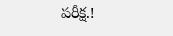పరీక్ష.!